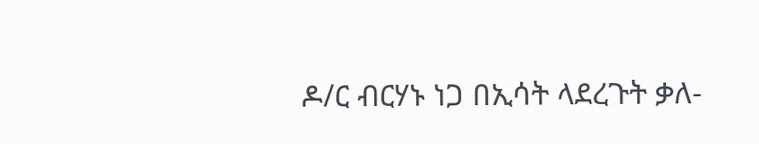ዶ/ር ብርሃኑ ነጋ በኢሳት ላደረጉት ቃለ-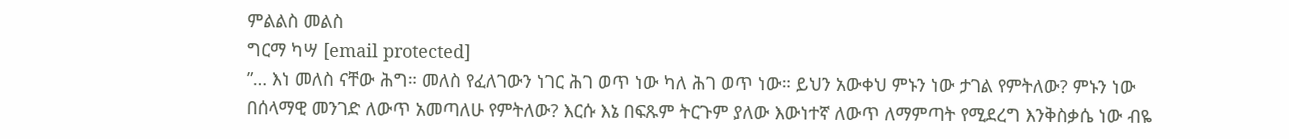ምልልስ መልስ
ግርማ ካሣ [email protected]
”… እነ መለስ ናቸው ሕግ። መለስ የፈለገውን ነገር ሕገ ወጥ ነው ካለ ሕገ ወጥ ነው። ይህን አውቀህ ምኑን ነው ታገል የምትለው? ምኑን ነው በሰላማዊ መንገድ ለውጥ አመጣለሁ የምትለው? እርሱ እኔ በፍጹም ትርጉም ያለው እውነተኛ ለውጥ ለማምጣት የሚደረግ እንቅስቃሴ ነው ብዬ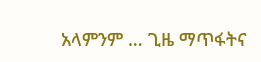አላምንም … ጊዜ ማጥፋትና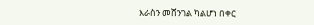እራስን መሸንገል ካልሆነ በቀር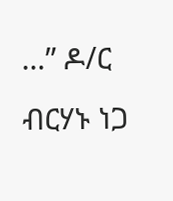…” ዶ/ር ብርሃኑ ነጋ